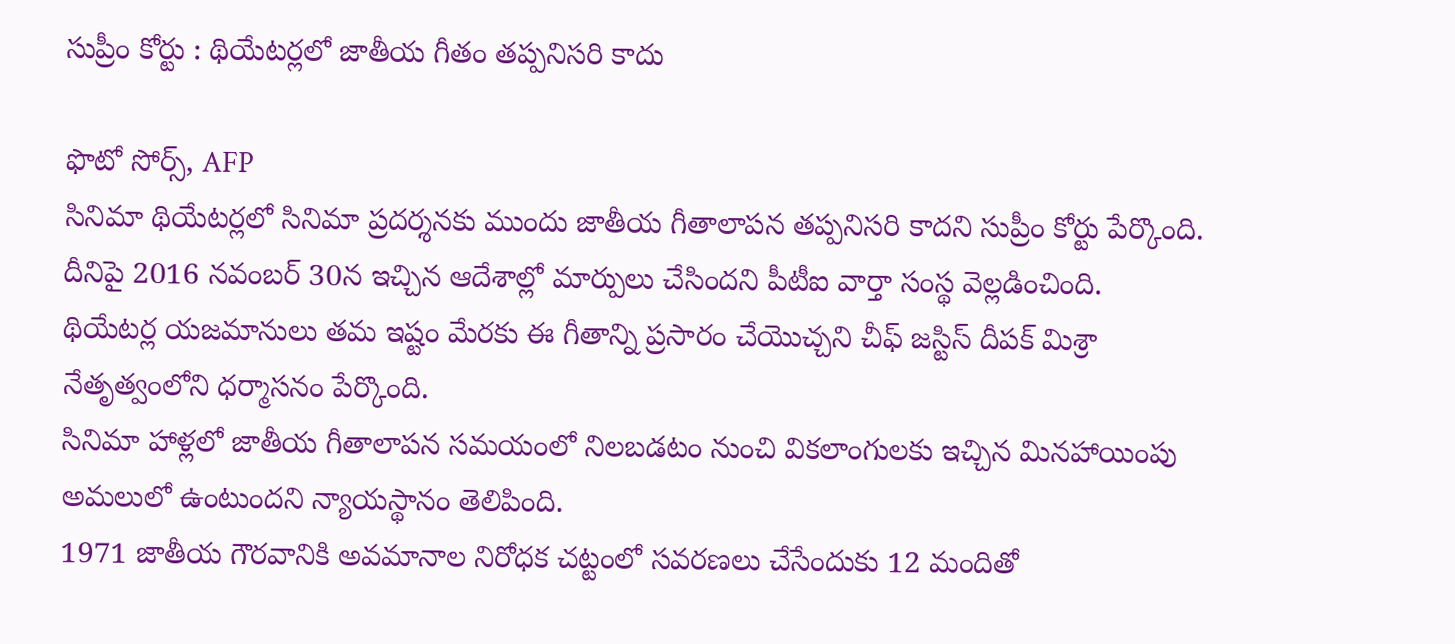సుప్రీం కోర్టు : థియేటర్లలో జాతీయ గీతం తప్పనిసరి కాదు

ఫొటో సోర్స్, AFP
సినిమా థియేటర్లలో సినిమా ప్రదర్శనకు ముందు జాతీయ గీతాలాపన తప్పనిసరి కాదని సుప్రీం కోర్టు పేర్కొంది.
దీనిపై 2016 నవంబర్ 30న ఇచ్చిన ఆదేశాల్లో మార్పులు చేసిందని పీటీఐ వార్తా సంస్థ వెల్లడించింది.
థియేటర్ల యజమానులు తమ ఇష్టం మేరకు ఈ గీతాన్ని ప్రసారం చేయొచ్చని చీఫ్ జస్టిస్ దీపక్ మిశ్రా నేతృత్వంలోని ధర్మాసనం పేర్కొంది.
సినిమా హాళ్లలో జాతీయ గీతాలాపన సమయంలో నిలబడటం నుంచి వికలాంగులకు ఇచ్చిన మినహాయింపు అమలులో ఉంటుందని న్యాయస్థానం తెలిపింది.
1971 జాతీయ గౌరవానికి అవమానాల నిరోధక చట్టంలో సవరణలు చేసేందుకు 12 మందితో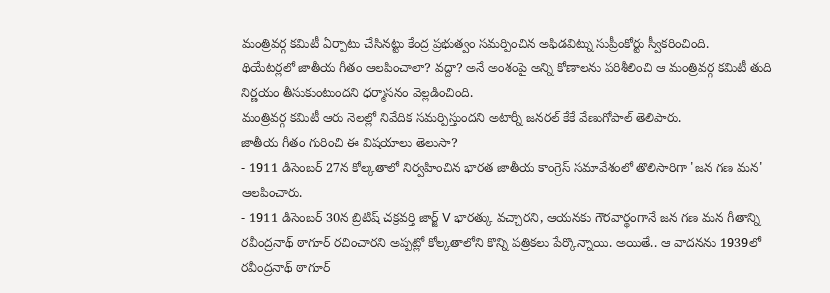మంత్రివర్గ కమిటీ ఏర్పాటు చేసినట్టు కేంద్ర ప్రభుత్వం సమర్పించిన అఫిడవిట్ను సుప్రీంకోర్టు స్వీకరించింది.
థియేటర్లలో జాతీయ గీతం ఆలపించాలా? వద్దా? అనే అంశంపై అన్ని కోణాలను పరిశీలించి ఆ మంత్రివర్గ కమిటీ తుది నిర్ణయం తీసుకుంటుందని ధర్మాసనం వెల్లడించింది.
మంత్రివర్గ కమిటీ ఆరు నెలల్లో నివేదిక సమర్పిస్తుందని అటార్నీ జనరల్ కేకే వేణుగోపాల్ తెలిపారు.
జాతీయ గీతం గురించి ఈ విషయాలు తెలుసా?
- 1911 డిసెంబర్ 27న కోల్కతాలో నిర్వహించిన భారత జాతీయ కాంగ్రెస్ సమావేశంలో తొలిసారిగా 'జన గణ మన' ఆలపించారు.
- 1911 డిసెంబర్ 30న బ్రిటిష్ చక్రవర్తి జార్జ్ V భారత్కు వచ్చారని, ఆయనకు గౌరవార్థంగానే జన గణ మన గీతాన్ని రవీంద్రనాథ్ ఠాగూర్ రచించారని అప్పట్లో కోల్కతాలోని కొన్ని పత్రికలు పేర్కొన్నాయి. అయితే.. ఆ వాదనను 1939లో రవీంద్రనాథ్ ఠాగూర్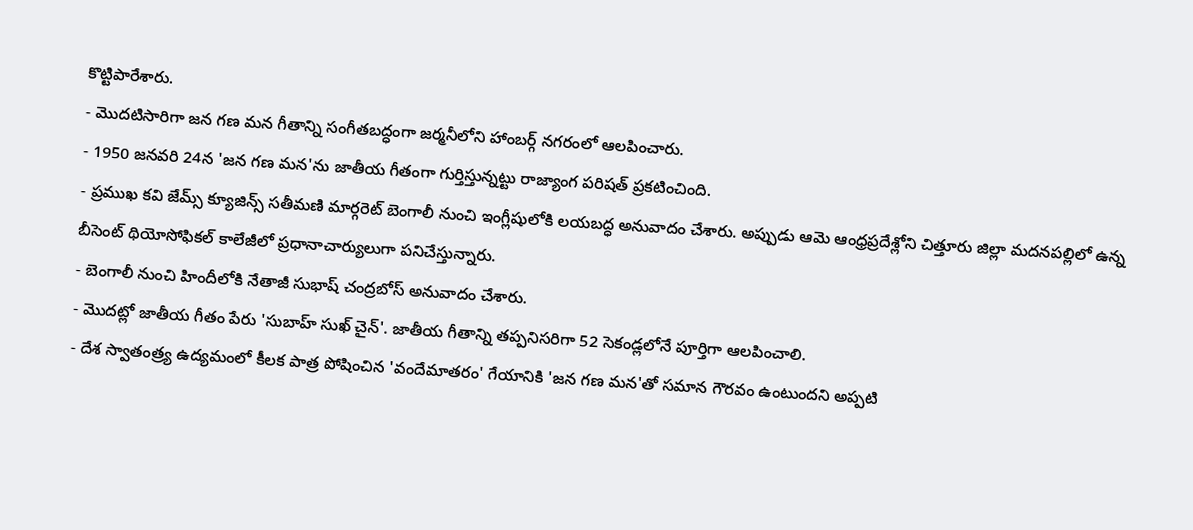కొట్టిపారేశారు.
- మొదటిసారిగా జన గణ మన గీతాన్ని సంగీతబద్ధంగా జర్మనీలోని హాంబర్గ్ నగరంలో ఆలపించారు.
- 1950 జనవరి 24న 'జన గణ మన'ను జాతీయ గీతంగా గుర్తిస్తున్నట్టు రాజ్యాంగ పరిషత్ ప్రకటించింది.
- ప్రముఖ కవి జేమ్స్ క్యూజిన్స్ సతీమణి మార్గరెట్ బెంగాలీ నుంచి ఇంగ్లీషులోకి లయబద్ధ అనువాదం చేశారు. అప్పుడు ఆమె ఆంధ్రప్రదేశ్లోని చిత్తూరు జిల్లా మదనపల్లిలో ఉన్న బీసెంట్ థియోసోఫికల్ కాలేజీలో ప్రధానాచార్యులుగా పనిచేస్తున్నారు.
- బెంగాలీ నుంచి హిందీలోకి నేతాజీ సుభాష్ చంద్రబోస్ అనువాదం చేశారు.
- మొదట్లో జాతీయ గీతం పేరు 'సుబాహ్ సుఖ్ చైన్'. జాతీయ గీతాన్ని తప్పనిసరిగా 52 సెకండ్లలోనే పూర్తిగా ఆలపించాలి.
- దేశ స్వాతంత్ర్య ఉద్యమంలో కీలక పాత్ర పోషించిన 'వందేమాతరం' గేయానికి 'జన గణ మన'తో సమాన గౌరవం ఉంటుందని అప్పటి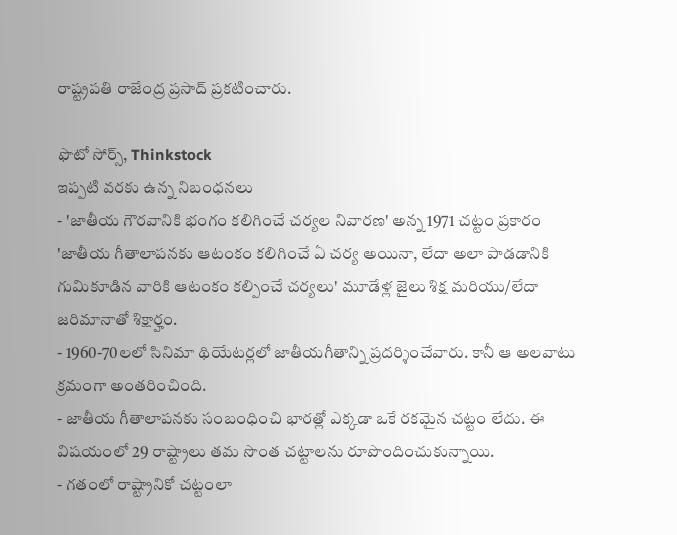రాష్ట్రపతి రాజేంద్ర ప్రసాద్ ప్రకటించారు.

ఫొటో సోర్స్, Thinkstock
ఇప్పటి వరకు ఉన్న నిబంధనలు
- 'జాతీయ గౌరవానికి భంగం కలిగించే చర్యల నివారణ' అన్న 1971 చట్టం ప్రకారం 'జాతీయ గీతాలాపనకు ఆటంకం కలిగించే ఏ చర్య అయినా, లేదా అలా పాడడానికి గుమికూడిన వారికి ఆటంకం కల్పించే చర్యలు' మూడేళ్ల జైలు శిక్ష మరియు/లేదా జరిమానాతో శిక్షార్హం.
- 1960-70లలో సినిమా థియేటర్లలో జాతీయగీతాన్ని ప్రదర్శించేవారు. కానీ ఆ అలవాటు క్రమంగా అంతరించింది.
- జాతీయ గీతాలాపనకు సంబంధించి భారత్లో ఎక్కడా ఒకే రకమైన చట్టం లేదు. ఈ విషయంలో 29 రాష్ట్రాలు తమ సొంత చట్టాలను రూపొందించుకున్నాయి.
- గతంలో రాష్ట్రానికో చట్టంలా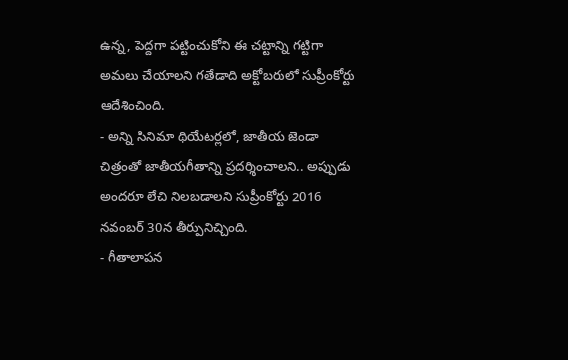ఉన్న, పెద్దగా పట్టించుకోని ఈ చట్టాన్ని గట్టిగా అమలు చేయాలని గతేడాది అక్టోబరులో సుప్రీంకోర్టు ఆదేశించింది.
- అన్ని సినిమా థియేటర్లలో, జాతీయ జెండా చిత్రంతో జాతీయగీతాన్ని ప్రదర్శించాలని.. అప్పుడు అందరూ లేచి నిలబడాలని సుప్రీంకోర్టు 2016 నవంబర్ 30న తీర్పునిచ్చింది.
- గీతాలాపన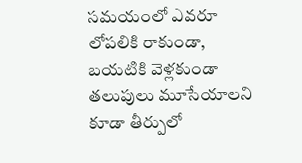సమయంలో ఎవరూ లోపలికి రాకుండా, బయటికి వెళ్లకుండా తలుపులు మూసేయాలని కూడా తీర్పులో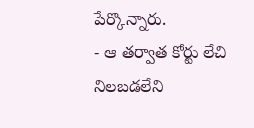పేర్కొన్నారు.
- ఆ తర్వాత కోర్టు లేచి నిలబడలేని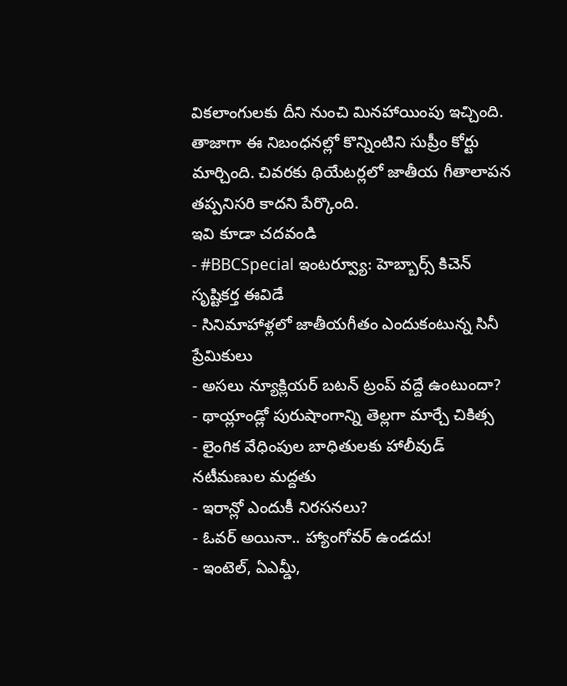వికలాంగులకు దీని నుంచి మినహాయింపు ఇచ్చింది.
తాజాగా ఈ నిబంధనల్లో కొన్నింటిని సుప్రీం కోర్టు మార్చింది. చివరకు థియేటర్లలో జాతీయ గీతాలాపన తప్పనిసరి కాదని పేర్కొంది.
ఇవి కూడా చదవండి
- #BBCSpecial ఇంటర్వ్యూ: హెబ్బార్స్ కిచెన్ సృష్టికర్త ఈవిడే
- సినిమాహాళ్లలో జాతీయగీతం ఎందుకంటున్న సినీ ప్రేమికులు
- అసలు న్యూక్లియర్ బటన్ ట్రంప్ వద్దే ఉంటుందా?
- థాయ్లాండ్లో పురుషాంగాన్ని తెల్లగా మార్చే చికిత్స
- లైంగిక వేధింపుల బాధితులకు హాలీవుడ్ నటీమణుల మద్దతు
- ఇరాన్లో ఎందుకీ నిరసనలు?
- ఓవర్ అయినా.. హ్యాంగోవర్ ఉండదు!
- ఇంటెల్, ఏఎమ్డీ,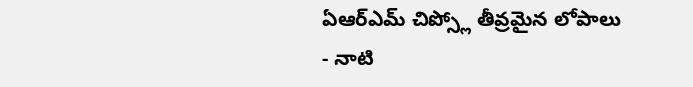ఏఆర్ఎమ్ చిప్స్లో తీవ్రమైన లోపాలు
- నాటి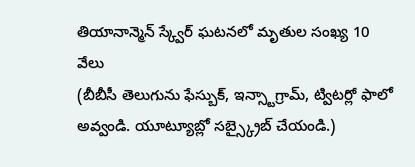తియానాన్మెన్ స్క్వేర్ ఘటనలో మృతుల సంఖ్య 10 వేలు
(బీబీసీ తెలుగును ఫేస్బుక్, ఇన్స్టాగ్రామ్, ట్విటర్లో ఫాలో అవ్వండి. యూట్యూబ్లో సబ్స్క్రైబ్ చేయండి.)